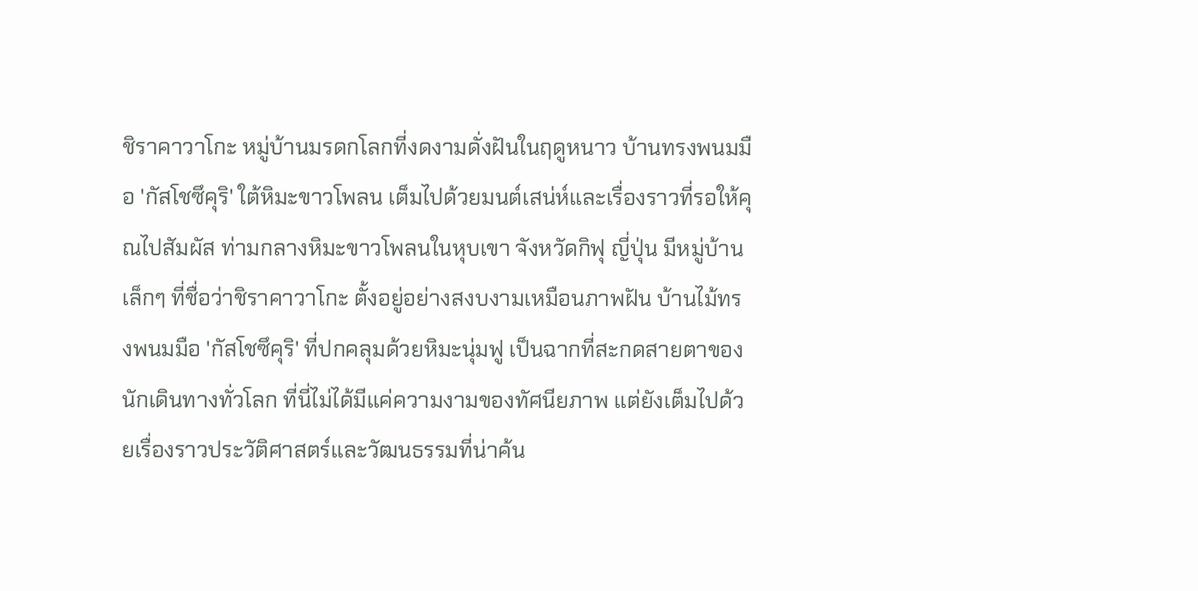ชิราคาวาโกะ หมู่บ้านมรดกโลกที่งดงามดั่งฝันในฤดูหนาว บ้านทรงพนมมือ 'กัสโชซึคุริ' ใต้หิมะขาวโพลน เต็มไปด้วยมนต์เสน่ห์และเรื่องราวที่รอให้คุณไปสัมผัส ท่ามกลางหิมะขาวโพลนในหุบเขา จังหวัดกิฟุ ญี่ปุ่น มีหมู่บ้านเล็กๆ ที่ชื่อว่าชิราคาวาโกะ ตั้งอยู่อย่างสงบงามเหมือนภาพฝัน บ้านไม้ทรงพนมมือ 'กัสโชซึคุริ' ที่ปกคลุมด้วยหิมะนุ่มฟู เป็นฉากที่สะกดสายตาของนักเดินทางทั่วโลก ที่นี่ไม่ได้มีแค่ความงามของทัศนียภาพ แต่ยังเต็มไปด้วยเรื่องราวประวัติศาสตร์และวัฒนธรรมที่น่าค้น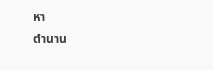หา
ตำนาน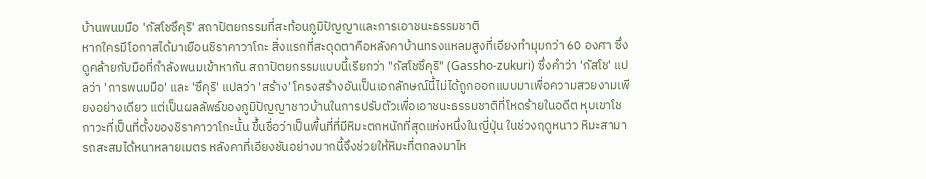บ้านพนมมือ 'กัสโชซึคุริ' สถาปัตยกรรมที่สะท้อนภูมิปัญญาและการเอาชนะธรรมชาติ
หากใครมีโอกาสได้มาเยือนชิราคาวาโกะ สิ่งแรกที่สะดุดตาคือหลังคาบ้านทรงแหลมสูงที่เอียงทำมุมกว่า 60 องศา ซึ่งดูคล้ายกับมือที่กำลังพนมเข้าหากัน สถาปัตยกรรมแบบนี้เรียกว่า "กัสโชซึคุริ" (Gassho-zukuri) ซึ่งคำว่า 'กัสโช' แปลว่า 'การพนมมือ' และ 'ซึคุริ' แปลว่า 'สร้าง' โครงสร้างอันเป็นเอกลักษณ์นี้ไม่ได้ถูกออกแบบมาเพื่อความสวยงามเพียงอย่างเดียว แต่เป็นผลลัพธ์ของภูมิปัญญาชาวบ้านในการปรับตัวเพื่อเอาชนะธรรมชาติที่โหดร้ายในอดีต หุบเขาโชกาวะที่เป็นที่ตั้งของชิราคาวาโกะนั้น ขึ้นชื่อว่าเป็นพื้นที่ที่มีหิมะตกหนักที่สุดแห่งหนึ่งในญี่ปุ่น ในช่วงฤดูหนาว หิมะสามารถสะสมได้หนาหลายเมตร หลังคาที่เอียงชันอย่างมากนี้จึงช่วยให้หิมะที่ตกลงมาไห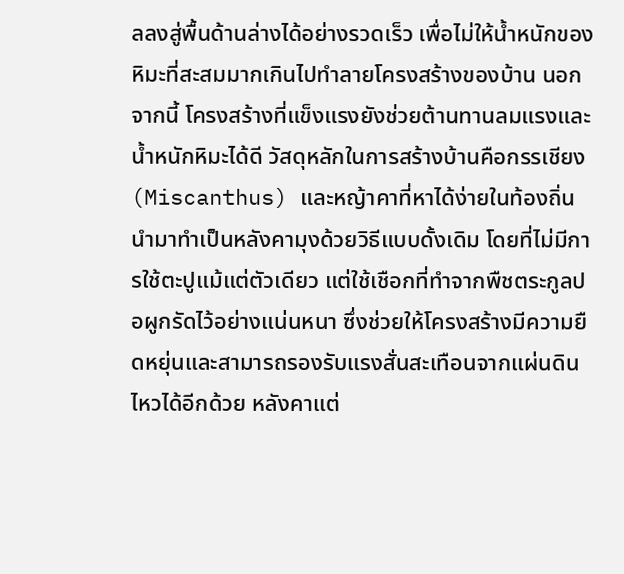ลลงสู่พื้นด้านล่างได้อย่างรวดเร็ว เพื่อไม่ให้น้ำหนักของหิมะที่สะสมมากเกินไปทำลายโครงสร้างของบ้าน นอกจากนี้ โครงสร้างที่แข็งแรงยังช่วยต้านทานลมแรงและน้ำหนักหิมะได้ดี วัสดุหลักในการสร้างบ้านคือกรรเชียง (Miscanthus) และหญ้าคาที่หาได้ง่ายในท้องถิ่น นำมาทำเป็นหลังคามุงด้วยวิธีแบบดั้งเดิม โดยที่ไม่มีการใช้ตะปูแม้แต่ตัวเดียว แต่ใช้เชือกที่ทำจากพืชตระกูลปอผูกรัดไว้อย่างแน่นหนา ซึ่งช่วยให้โครงสร้างมีความยืดหยุ่นและสามารถรองรับแรงสั่นสะเทือนจากแผ่นดินไหวได้อีกด้วย หลังคาแต่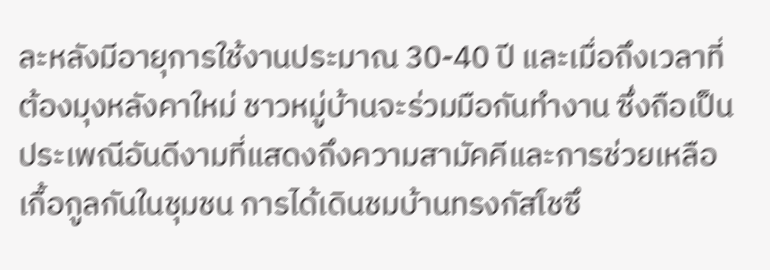ละหลังมีอายุการใช้งานประมาณ 30-40 ปี และเมื่อถึงเวลาที่ต้องมุงหลังคาใหม่ ชาวหมู่บ้านจะร่วมมือกันทำงาน ซึ่งถือเป็นประเพณีอันดีงามที่แสดงถึงความสามัคคีและการช่วยเหลือเกื้อกูลกันในชุมชน การได้เดินชมบ้านทรงกัสโชซึ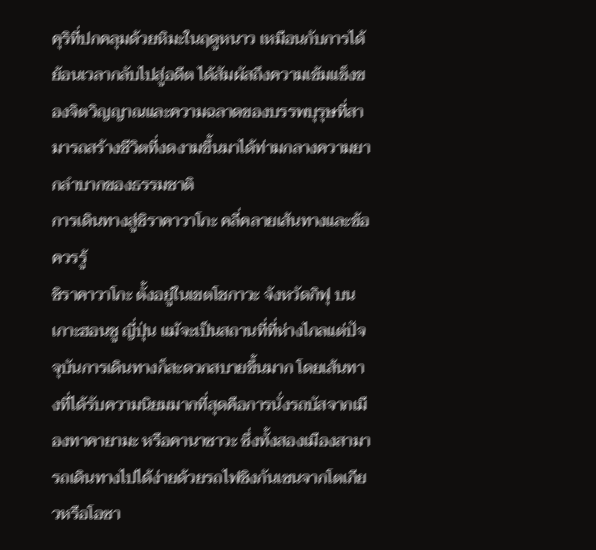คุริที่ปกคลุมด้วยหิมะในฤดูหนาว เหมือนกับการได้ย้อนเวลากลับไปสู่อดีต ได้สัมผัสถึงความเข้มแข็งของจิตวิญญาณและความฉลาดของบรรพบุรุษที่สามารถสร้างชีวิตที่งดงามขึ้นมาได้ท่ามกลางความยากลำบากของธรรมชาติ
การเดินทางสู่ชิราคาวาโกะ คลี่คลายเส้นทางและข้อควรรู้
ชิราคาวาโกะ ตั้งอยู่ในเขตโชกาวะ จังหวัดกิฟุ บนเกาะฮอนชู ญี่ปุ่น แม้จะเป็นสถานที่ที่ห่างไกลแต่ปัจจุบันการเดินทางก็สะดวกสบายขึ้นมาก โดยเส้นทางที่ได้รับความนิยมมากที่สุดคือการนั่งรถบัสจากเมืองทาคายามะ หรือคานาซาวะ ซึ่งทั้งสองเมืองสามารถเดินทางไปได้ง่ายด้วยรถไฟชิงกันเซนจากโตเกียวหรือโอซา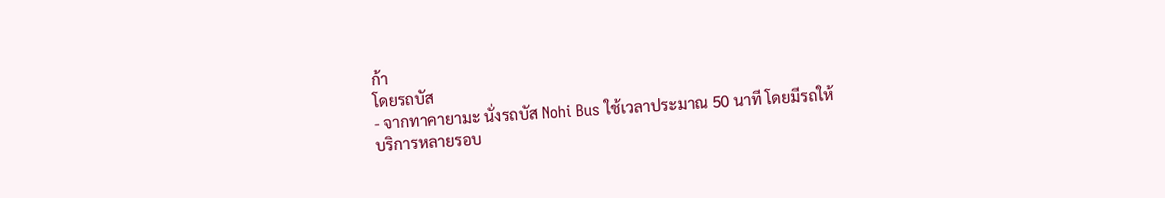ก้า
โดยรถบัส
- จากทาคายามะ นั่งรถบัส Nohi Bus ใช้เวลาประมาณ 50 นาที โดยมีรถให้บริการหลายรอบ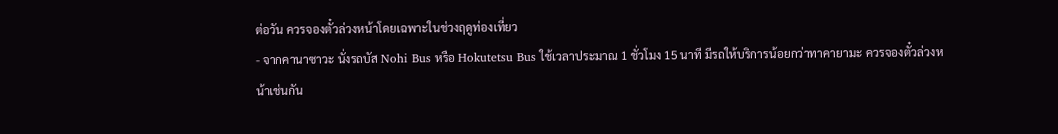ต่อวัน ควรจองตั๋วล่วงหน้าโดยเฉพาะในช่วงฤดูท่องเที่ยว
- จากคานาซาวะ นั่งรถบัส Nohi Bus หรือ Hokutetsu Bus ใช้เวลาประมาณ 1 ชั่วโมง 15 นาที มีรถให้บริการน้อยกว่าทาคายามะ ควรจองตั๋วล่วงหน้าเช่นกัน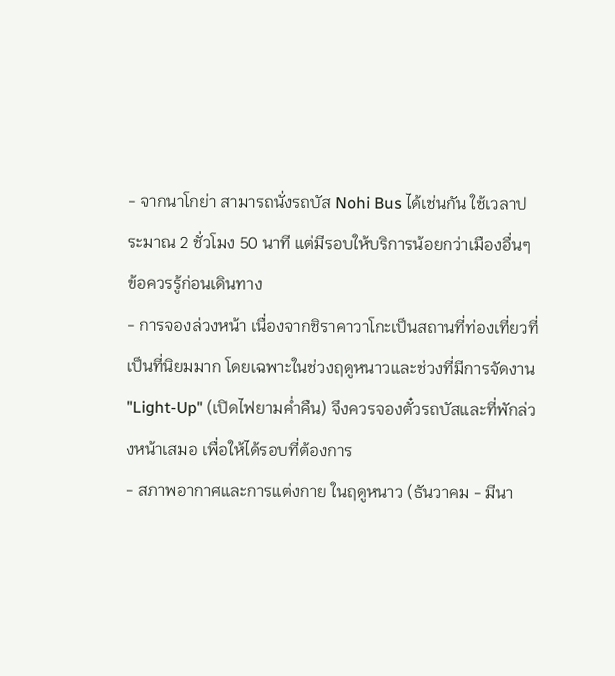- จากนาโกย่า สามารถนั่งรถบัส Nohi Bus ได้เช่นกัน ใช้เวลาประมาณ 2 ชั่วโมง 50 นาที แต่มีรอบให้บริการน้อยกว่าเมืองอื่นๆ
ข้อควรรู้ก่อนเดินทาง
- การจองล่วงหน้า เนื่องจากชิราคาวาโกะเป็นสถานที่ท่องเที่ยวที่เป็นที่นิยมมาก โดยเฉพาะในช่วงฤดูหนาวและช่วงที่มีการจัดงาน "Light-Up" (เปิดไฟยามค่ำคืน) จึงควรจองตั๋วรถบัสและที่พักล่วงหน้าเสมอ เพื่อให้ได้รอบที่ต้องการ
- สภาพอากาศและการแต่งกาย ในฤดูหนาว (ธันวาคม - มีนา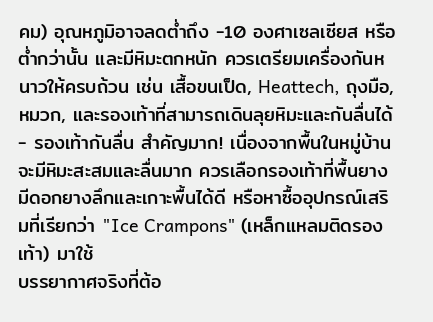คม) อุณหภูมิอาจลดต่ำถึง -10 องศาเซลเซียส หรือต่ำกว่านั้น และมีหิมะตกหนัก ควรเตรียมเครื่องกันหนาวให้ครบถ้วน เช่น เสื้อขนเป็ด, Heattech, ถุงมือ, หมวก, และรองเท้าที่สามารถเดินลุยหิมะและกันลื่นได้
- รองเท้ากันลื่น สำคัญมาก! เนื่องจากพื้นในหมู่บ้านจะมีหิมะสะสมและลื่นมาก ควรเลือกรองเท้าที่พื้นยางมีดอกยางลึกและเกาะพื้นได้ดี หรือหาซื้ออุปกรณ์เสริมที่เรียกว่า "Ice Crampons" (เหล็กแหลมติดรองเท้า) มาใช้
บรรยากาศจริงที่ต้อ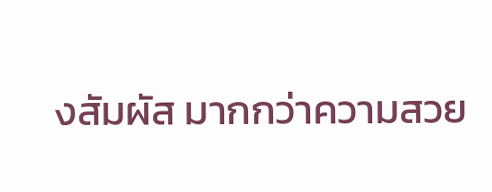งสัมผัส มากกว่าความสวย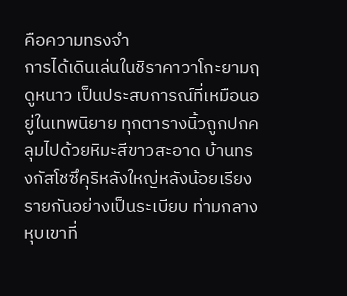คือความทรงจำ
การได้เดินเล่นในชิราคาวาโกะยามฤดูหนาว เป็นประสบการณ์ที่เหมือนอยู่ในเทพนิยาย ทุกตารางนิ้วถูกปกคลุมไปด้วยหิมะสีขาวสะอาด บ้านทรงกัสโชซึคุริหลังใหญ่หลังน้อยเรียงรายกันอย่างเป็นระเบียบ ท่ามกลางหุบเขาที่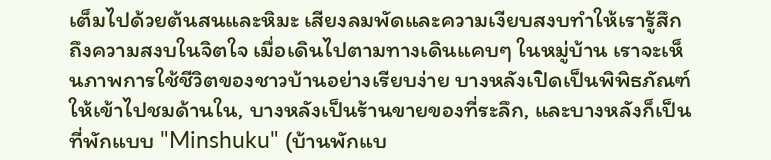เต็มไปด้วยต้นสนและหิมะ เสียงลมพัดและความเงียบสงบทำให้เรารู้สึกถึงความสงบในจิตใจ เมื่อเดินไปตามทางเดินแคบๆ ในหมู่บ้าน เราจะเห็นภาพการใช้ชีวิตของชาวบ้านอย่างเรียบง่าย บางหลังเปิดเป็นพิพิธภัณฑ์ให้เข้าไปชมด้านใน, บางหลังเป็นร้านขายของที่ระลึก, และบางหลังก็เป็นที่พักแบบ "Minshuku" (บ้านพักแบ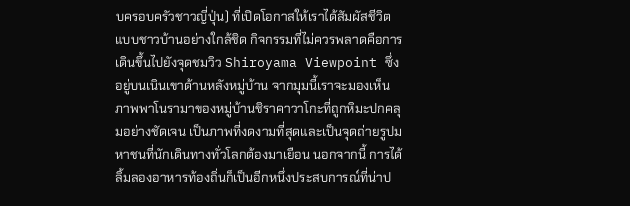บครอบครัวชาวญี่ปุ่น) ที่เปิดโอกาสให้เราได้สัมผัสชีวิตแบบชาวบ้านอย่างใกล้ชิด กิจกรรมที่ไม่ควรพลาดคือการเดินขึ้นไปยังจุดชมวิว Shiroyama Viewpoint ซึ่งอยู่บนเนินเขาด้านหลังหมู่บ้าน จากมุมนี้เราจะมองเห็นภาพพาโนรามาของหมู่บ้านชิราคาวาโกะที่ถูกหิมะปกคลุมอย่างชัดเจน เป็นภาพที่งดงามที่สุดและเป็นจุดถ่ายรูปมหาชนที่นักเดินทางทั่วโลกต้องมาเยือน นอกจากนี้ การได้ลิ้มลองอาหารท้องถิ่นก็เป็นอีกหนึ่งประสบการณ์ที่น่าป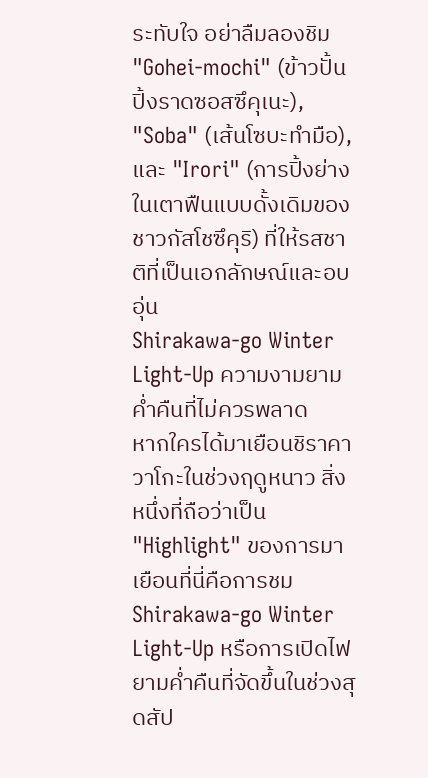ระทับใจ อย่าลืมลองชิม "Gohei-mochi" (ข้าวปั้นปิ้งราดซอสซึคุเนะ), "Soba" (เส้นโซบะทำมือ), และ "Irori" (การปิ้งย่างในเตาฟืนแบบดั้งเดิมของชาวกัสโชซึคุริ) ที่ให้รสชาติที่เป็นเอกลักษณ์และอบอุ่น
Shirakawa-go Winter Light-Up ความงามยามค่ำคืนที่ไม่ควรพลาด
หากใครได้มาเยือนชิราคาวาโกะในช่วงฤดูหนาว สิ่งหนึ่งที่ถือว่าเป็น "Highlight" ของการมาเยือนที่นี่คือการชม Shirakawa-go Winter Light-Up หรือการเปิดไฟยามค่ำคืนที่จัดขึ้นในช่วงสุดสัป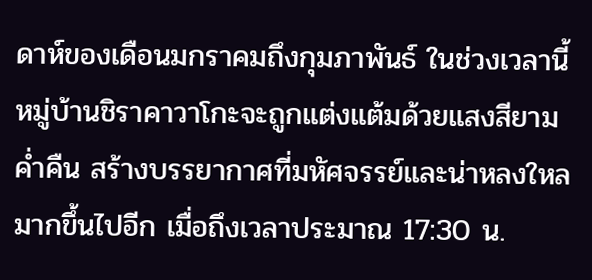ดาห์ของเดือนมกราคมถึงกุมภาพันธ์ ในช่วงเวลานี้ หมู่บ้านชิราคาวาโกะจะถูกแต่งแต้มด้วยแสงสียามค่ำคืน สร้างบรรยากาศที่มหัศจรรย์และน่าหลงใหลมากขึ้นไปอีก เมื่อถึงเวลาประมาณ 17:30 น.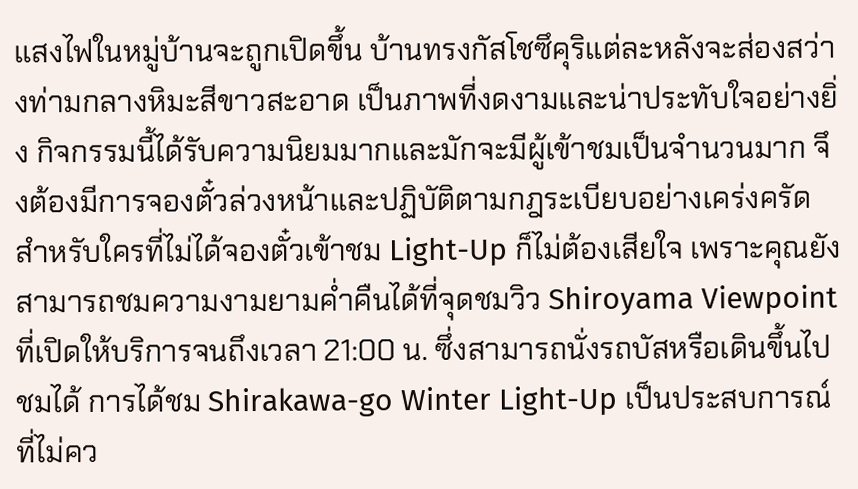แสงไฟในหมู่บ้านจะถูกเปิดขึ้น บ้านทรงกัสโชซึคุริแต่ละหลังจะส่องสว่างท่ามกลางหิมะสีขาวสะอาด เป็นภาพที่งดงามและน่าประทับใจอย่างยิ่ง กิจกรรมนี้ได้รับความนิยมมากและมักจะมีผู้เข้าชมเป็นจำนวนมาก จึงต้องมีการจองตั๋วล่วงหน้าและปฏิบัติตามกฎระเบียบอย่างเคร่งครัด สำหรับใครที่ไม่ได้จองตั๋วเข้าชม Light-Up ก็ไม่ต้องเสียใจ เพราะคุณยังสามารถชมความงามยามค่ำคืนได้ที่จุดชมวิว Shiroyama Viewpoint ที่เปิดให้บริการจนถึงเวลา 21:00 น. ซึ่งสามารถนั่งรถบัสหรือเดินขึ้นไปชมได้ การได้ชม Shirakawa-go Winter Light-Up เป็นประสบการณ์ที่ไม่คว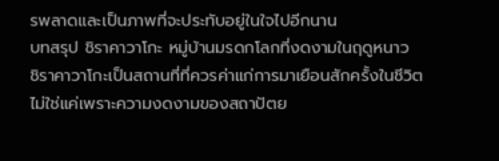รพลาดและเป็นภาพที่จะประทับอยู่ในใจไปอีกนาน
บทสรุป ชิราคาวาโกะ หมู่บ้านมรดกโลกที่งดงามในฤดูหนาว
ชิราคาวาโกะเป็นสถานที่ที่ควรค่าแก่การมาเยือนสักครั้งในชีวิต ไม่ใช่แค่เพราะความงดงามของสถาปัตย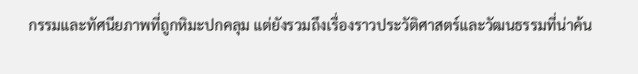กรรมและทัศนียภาพที่ถูกหิมะปกคลุม แต่ยังรวมถึงเรื่องราวประวัติศาสตร์และวัฒนธรรมที่น่าค้น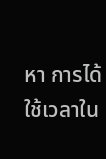หา การได้ใช้เวลาใน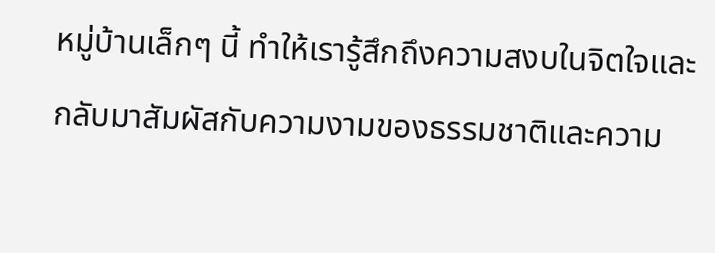หมู่บ้านเล็กๆ นี้ ทำให้เรารู้สึกถึงความสงบในจิตใจและกลับมาสัมผัสกับความงามของธรรมชาติและความ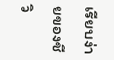เรียบง่ายของชีวิ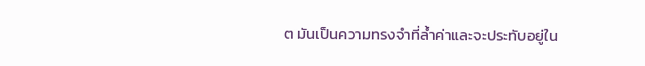ต มันเป็นความทรงจำที่ล้ำค่าและจะประทับอยู่ใน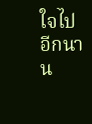ใจไปอีกนาน